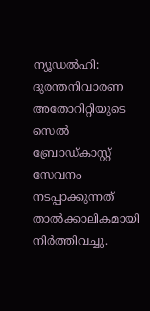ന്യൂഡൽഹി: ദുരന്തനിവാരണ അതോറിറ്റിയുടെ സെൽ ബ്രോഡ്കാസ്റ്റ് സേവനം നടപ്പാക്കുന്നത് താൽക്കാലികമായി നിർത്തിവച്ചു.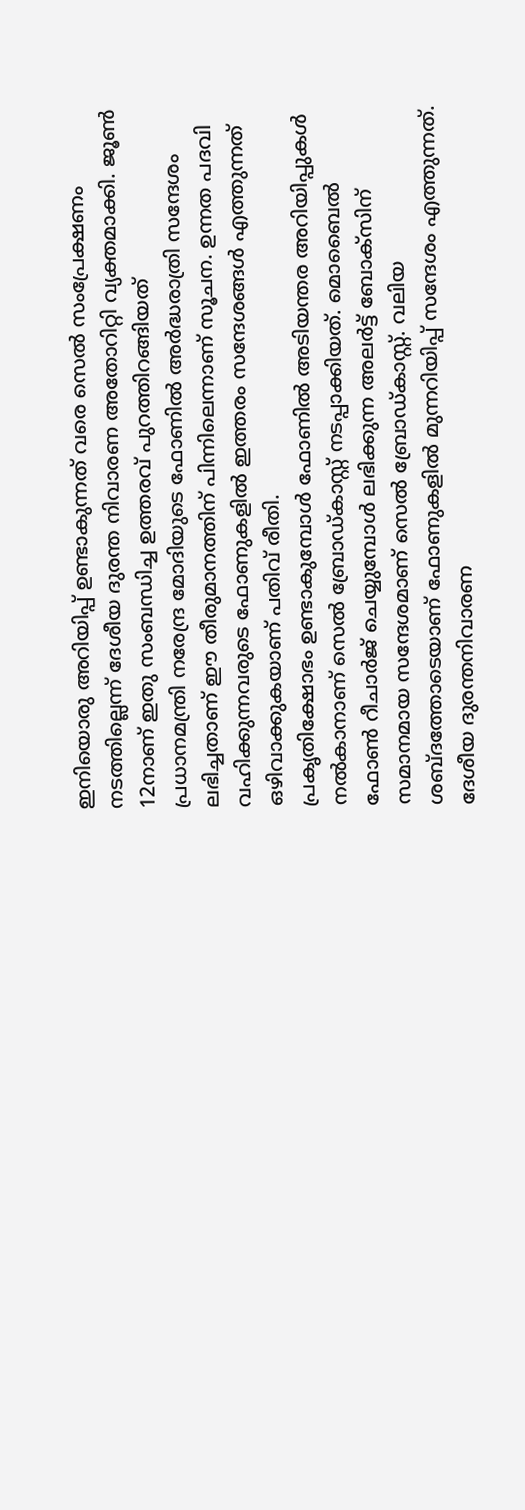ഇനിയൊരു അറിയിപ്പ് ഉണ്ടാകുന്നത് വരെ സെൽ സംപ്രേക്ഷണം നടത്തില്ലെന്ന് ദേശീയ ദുരന്ത നിവാരണ അതോറിറ്റി വ്യക്തമാക്കി. ജൂൺ 12നാണ് ഇതു സംബന്ധിച്ച ഉത്തരവ് പുറത്തിറങ്ങിയത്
പ്രധാനമന്ത്രി നരേന്ദ്ര മോദിയുടെ ഫോണിൽ അർദ്ധരാത്രി സന്ദേശം ലഭിച്ചതാണ് ഈ തീരുമാനത്തിന് പിന്നിലെന്നാണ് സൂചന. ഉന്നത പദവി വഹിക്കുന്നവരുടെ ഫോണുകളിൽ ഇത്തരം സന്ദേശങ്ങൾ എത്തുന്നത് ഒഴിവാക്കുകയാണ് പതിവ് രീതി.
പ്രകൃതിക്ഷോഭം ഉണ്ടാകുമ്പോൾ ഫോണിൽ അടിയന്തര അറിയിപ്പുകൾ നൽകാനാണ് സെൽ ബ്രോഡ്കാസ്റ്റ് നടപ്പാക്കിയത്. മൊബൈൽ ഫോൺ റീചാർജ് ചെയ്യുമ്പോൾ ലഭിക്കുന്ന അലർട്ട് ബോക്സിന് സമാനമായ സന്ദേശമാണ് സെൽ ബ്രോഡ്കാസ്റ്റ്. വലിയ ശബ്ദത്തോടെയാണ് ഫോണുകളിൽ മുന്നറിയിപ്പ് സന്ദേശം എത്തുന്നത്.
ദേശീയ ദുരന്തനിവാരണ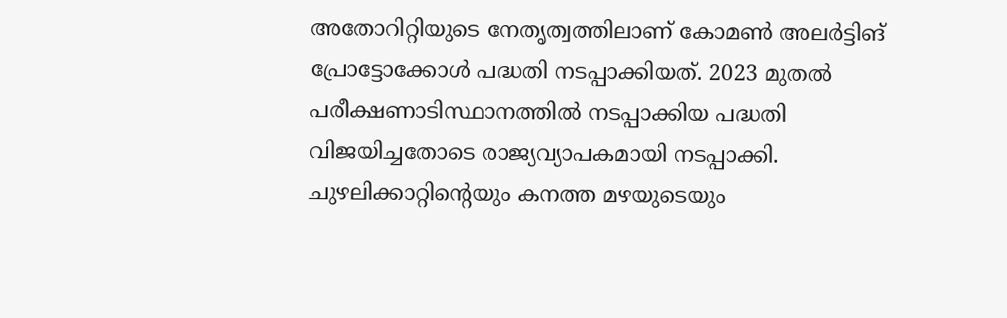അതോറിറ്റിയുടെ നേതൃത്വത്തിലാണ് കോമൺ അലർട്ടിങ് പ്രോട്ടോക്കോൾ പദ്ധതി നടപ്പാക്കിയത്. 2023 മുതൽ പരീക്ഷണാടിസ്ഥാനത്തിൽ നടപ്പാക്കിയ പദ്ധതി വിജയിച്ചതോടെ രാജ്യവ്യാപകമായി നടപ്പാക്കി. ചുഴലിക്കാറ്റിൻ്റെയും കനത്ത മഴയുടെയും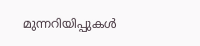മുന്നറിയിപ്പുകൾ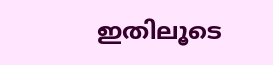ഇതിലൂടെ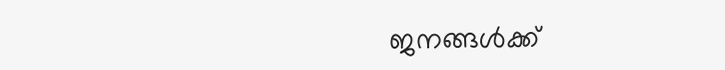ജനങ്ങൾക്ക്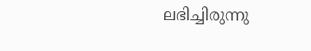ലഭിച്ചിരുന്നു